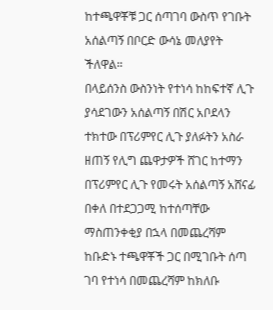ከተጫዋቾቹ ጋር ሰጣገባ ውስጥ የገቡት አሰልጣኝ በቦርድ ውሳኔ መለያየት ችለዋል።
በላይሰንስ ውስንነት የተነሳ ከከፍተኛ ሊጉ ያሳደገውን አሰልጣኝ በሽር አቦደላን ተክተው በፕሪምየር ሊጉ ያለፉትን አስራ ዘጠኝ የሊግ ጨዋታዎች ሸገር ከተማን በፕሪምየር ሊጉ የመሩት አሰልጣኝ አሸናፊ በቀለ በተደጋጋሚ ከተሰጣቸው ማስጠንቀቂያ በኋላ በመጨረሻም ከቡድኑ ተጫዋቾች ጋር በሚገቡት ሰጣ ገባ የተነሳ በመጨረሻም ከክለቡ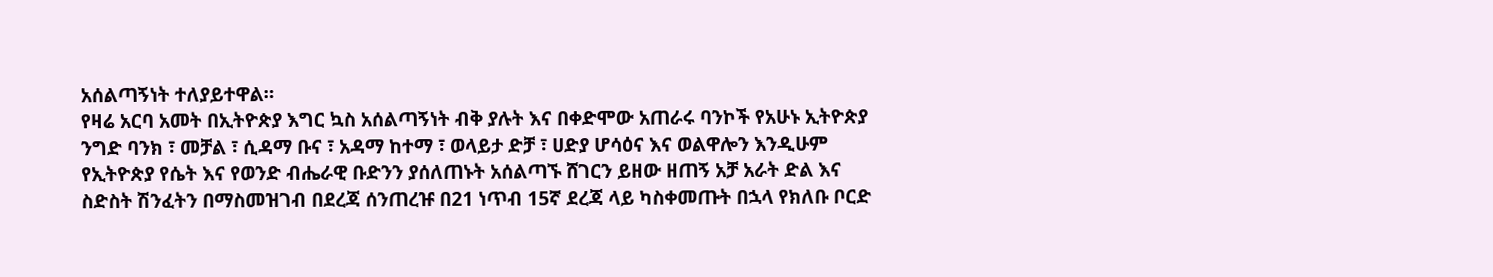አሰልጣኝነት ተለያይተዋል።
የዛሬ አርባ አመት በኢትዮጵያ እግር ኳስ አሰልጣኝነት ብቅ ያሉት እና በቀድሞው አጠራሩ ባንኮች የአሁኑ ኢትዮጵያ ንግድ ባንክ ፣ መቻል ፣ ሲዳማ ቡና ፣ አዳማ ከተማ ፣ ወላይታ ድቻ ፣ ሀድያ ሆሳዕና እና ወልዋሎን እንዲሁም የኢትዮጵያ የሴት እና የወንድ ብሔራዊ ቡድንን ያሰለጠኑት አሰልጣኙ ሸገርን ይዘው ዘጠኝ አቻ አራት ድል እና ስድስት ሽንፈትን በማስመዝገብ በደረጃ ሰንጠረዡ በ21 ነጥብ 15ኛ ደረጃ ላይ ካስቀመጡት በኋላ የክለቡ ቦርድ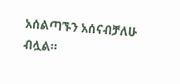አሰልጣኙን አሰናብቻለሁ ብሏል።